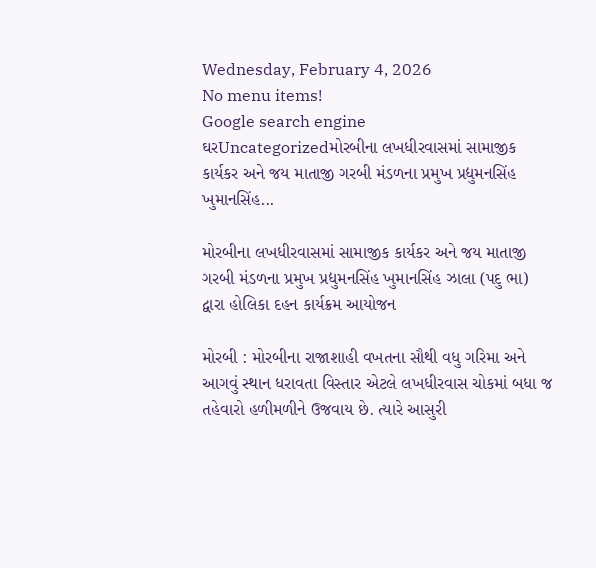Wednesday, February 4, 2026
No menu items!
Google search engine
ઘરUncategorizedમોરબીના લખધીરવાસમાં સામાજીક કાર્યકર અને જય માતાજી ગરબી મંડળના પ્રમુખ પ્રદ્યુમનસિંહ ખુમાનસિંહ...

મોરબીના લખધીરવાસમાં સામાજીક કાર્યકર અને જય માતાજી ગરબી મંડળના પ્રમુખ પ્રદ્યુમનસિંહ ખુમાનસિંહ ઝાલા (પદુ ભા) દ્વારા હોલિકા દહન કાર્યક્રમ આયોજન

મોરબી : મોરબીના રાજાશાહી વખતના સૌથી વધુ ગરિમા અને આગવું સ્થાન ધરાવતા વિસ્તાર એટલે લખધીરવાસ ચોકમાં બધા જ તહેવારો હળીમળીને ઉજવાય છે. ત્યારે આસુરી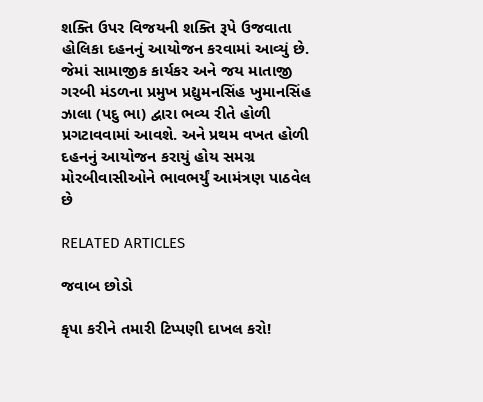શક્તિ ઉપર વિજયની શક્તિ રૂપે ઉજવાતા હોલિકા દહનનું આયોજન કરવામાં આવ્યું છે. જેમાં સામાજીક કાર્યકર અને જય માતાજી ગરબી મંડળના પ્રમુખ પ્રદ્યુમનસિંહ ખુમાનસિંહ ઝાલા (પદુ ભા) દ્વારા ભવ્ય રીતે હોળી પ્રગટાવવામાં આવશે. અને પ્રથમ વખત હોળી દહનનું આયોજન કરાયું હોય સમગ્ર મોરબીવાસીઓને ભાવભર્યું આમંત્રણ પાઠવેલ છે

RELATED ARTICLES

જવાબ છોડો

કૃપા કરીને તમારી ટિપ્પણી દાખલ કરો!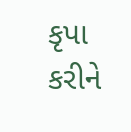કૃપા કરીને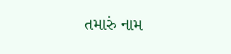તમારું નામ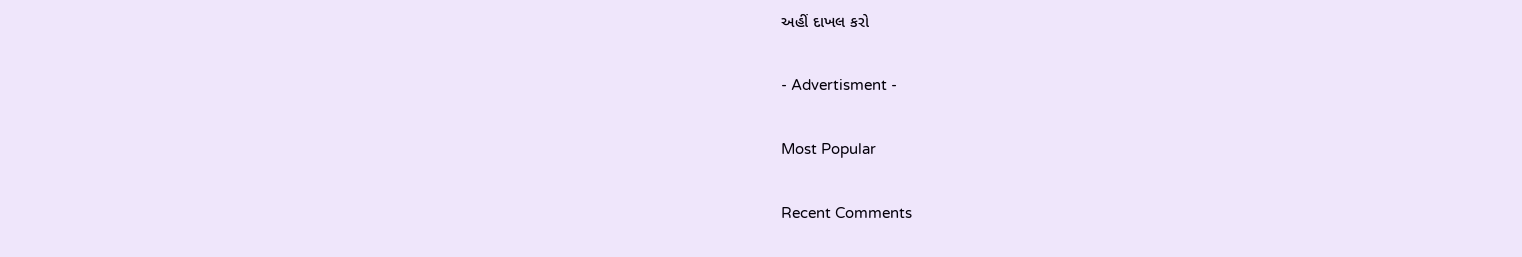અહીં દાખલ કરો

- Advertisment -

Most Popular

Recent Comments